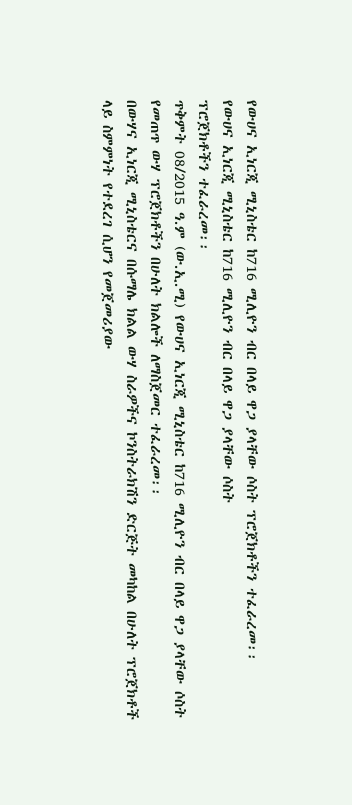የውሀና ኢነርጂ ሚኒስቴር ከ716 ሚሊዮን ብር በላይ ዋጋ ያላቸው ሶስት ፕሮጀክቶችን ተፈራረመ፡፡
የውሀና ኢነርጂ ሚኒስቴር ከ716 ሚሊዮን ብር በላይ ዋጋ ያላቸው ሶስት
ፕሮጀክቶችን ተፈራረመ፡፡
ጥቅምት 08/2015 ዓ.ም (ው.ኢ.ሚ) የውሀና ኢነርጂ ሚኒስቴር ከ716 ሚሊዮን ብር በላይ ዋጋ ያላቸው ሶስት የመጠጥ ውሃ ፕሮጀክቶችን በሁለት ክልሎች ለማስጀመር ተፈራረመ፡፡
በውሃና ኢነርጂ ሚኒስቴርና በሱማሌ ክልል ውሃ ስራዎችና ኮንስትራክሽን ድርጅት መካከል በሁለት ፕሮጀክቶች ላይ ስምምነት የተደረገ ሲሆን የመጀመሪያው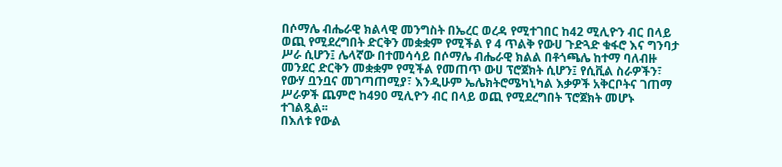በሶማሌ ብሔራዊ ክልላዊ መንግስት በኤረር ወረዳ የሚተገበር ከ42 ሚሊዮን ብር በላይ ወጪ የሚደረግበት ድርቅን መቋቋም የሚችል የ 4 ጥልቅ የውሀ ጉድጓድ ቁፋሮ እና ግንባታ ሥራ ሲሆን፤ ሌላኛው በተመሳሳይ በሶማሌ ብሔራዊ ክልል በቶጎጫሌ ከተማ ባለብዙ መንደር ድርቅን መቋቋም የሚችል የመጠጥ ውሀ ፕሮጀክት ሲሆን፤ የሲቪል ስራዎችን፣ የውሃ ቧንቧና መገጣጠሚያ፣ እንዲሁም ኤሌክትሮሜካኒካል እቃዎች አቅርቦትና ገጠማ ሥራዎች ጨምሮ ከ490 ሚሊዮን ብር በላይ ወጪ የሚደረግበት ፕሮጀክት መሆኑ ተገልጿል፡፡
በእለቱ የውል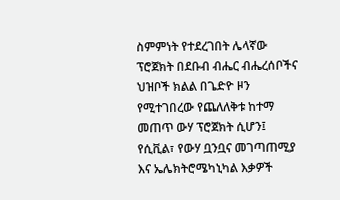ስምምነት የተደረገበት ሌላኛው ፕሮጀክት በደቡብ ብሔር ብሔረሰቦችና ህዝቦች ክልል በጌድዮ ዞን የሚተገበረው የጨለለቅቱ ከተማ መጠጥ ውሃ ፕሮጀክት ሲሆን፤ የሲቪል፣ የውሃ ቧንቧና መገጣጠሚያ እና ኤሌክትሮሜካኒካል እቃዎች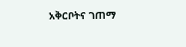አቅርቦትና ገጠማ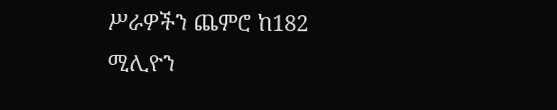ሥራዎችን ጨምሮ ከ182 ሚሊዮን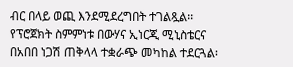ብር በላይ ወጪ እንደሚደረግበት ተገልጿል፡፡የፕሮጀክት ስምምነቱ በውሃና ኢነርጂ ሚኒስቴርና በአበበ ነጋሽ ጠቅላላ ተቋራጭ መካከል ተደርጓል፡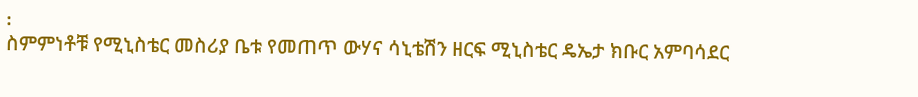፡
ስምምነቶቹ የሚኒስቴር መስሪያ ቤቱ የመጠጥ ውሃና ሳኒቴሽን ዘርፍ ሚኒስቴር ዴኤታ ክቡር አምባሳደር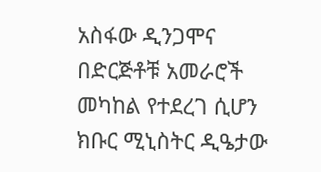አስፋው ዲንጋሞና በድርጅቶቹ አመራሮች መካከል የተደረገ ሲሆን ክቡር ሚኒስትር ዲዔታው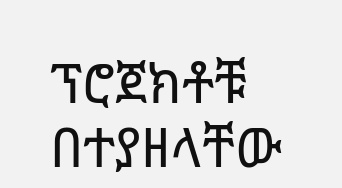ፕሮጀክቶቹ በተያዘላቸው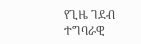የጊዜ ገደብ ተግባራዊ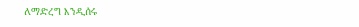ለማድረግ እንዲሰሩ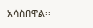አሳስበዋል፡፡